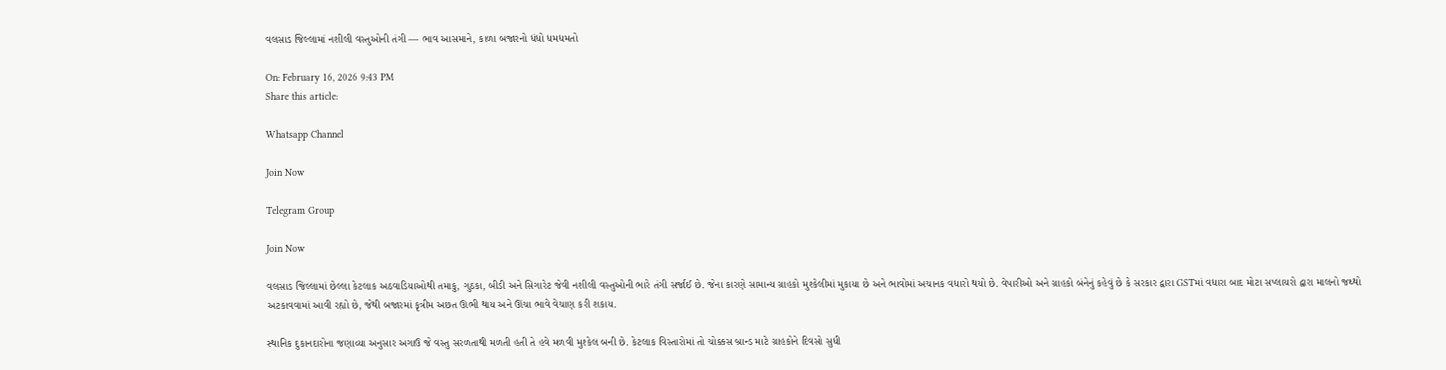વલસાડ જિલ્લામાં નશીલી વસ્તુઓની તંગી — ભાવ આસમાને, કાળા બજારનો ધંધો ધમધમતો

On: February 16, 2026 9:43 PM
Share this article:

Whatsapp Channel

Join Now

Telegram Group

Join Now

વલસાડ જિલ્લામાં છેલ્લા કેટલાક અઠવાડિયાઓથી તમાકુ, ગુઠકા, બીડી અને સિગારેટ જેવી નશીલી વસ્તુઓની ભારે તંગી સર્જાઈ છે. જેના કારણે સામાન્ય ગ્રાહકો મુશ્કેલીમાં મુકાયા છે અને ભાવોમાં અચાનક વધારો થયો છે. વેપારીઓ અને ગ્રાહકો બંનેનું કહેવું છે કે સરકાર દ્વારા GSTમાં વધારા બાદ મોટા સપ્લાયરો દ્વારા માલનો જથ્થો અટકાવવામાં આવી રહ્યો છે, જેથી બજારમાં કૃત્રીમ અછત ઊભી થાય અને ઊંચા ભાવે વેચાણ કરી શકાય.

સ્થાનિક દુકાનદારોના જણાવ્યા અનુસાર અગાઉ જે વસ્તુ સરળતાથી મળતી હતી તે હવે મળવી મુશ્કેલ બની છે. કેટલાક વિસ્તારોમાં તો ચોક્કસ બ્રાન્ડ માટે ગ્રાહકોને દિવસો સુધી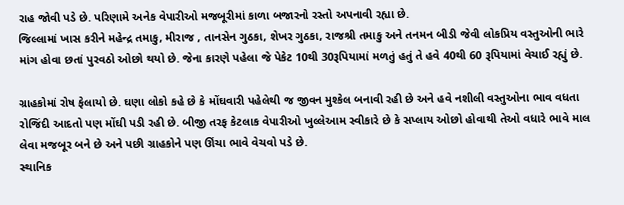રાહ જોવી પડે છે. પરિણામે અનેક વેપારીઓ મજબૂરીમાં કાળા બજારનો રસ્તો અપનાવી રહ્યા છે.
જિલ્લામાં ખાસ કરીને મહેન્દ્ર તમાકુ, મીરાજ , તાનસેન ગુઠકા, શેખર ગુઠકા, રાજશ્રી તમાકુ અને તનમન બીડી જેવી લોકપ્રિય વસ્તુઓની ભારે માંગ હોવા છતાં પુરવઠો ઓછો થયો છે. જેના કારણે પહેલા જે પેકેટ 10થી 30રૂપિયામાં મળતું હતું તે હવે 40થી 60 રૂપિયામાં વેચાઈ રહ્યું છે.

ગ્રાહકોમાં રોષ ફેલાયો છે. ઘણા લોકો કહે છે કે મોંઘવારી પહેલેથી જ જીવન મુશ્કેલ બનાવી રહી છે અને હવે નશીલી વસ્તુઓના ભાવ વધતા રોજિંદી આદતો પણ મોંઘી પડી રહી છે. બીજી તરફ કેટલાક વેપારીઓ ખુલ્લેઆમ સ્વીકારે છે કે સપ્લાય ઓછો હોવાથી તેઓ વધારે ભાવે માલ લેવા મજબૂર બને છે અને પછી ગ્રાહકોને પણ ઊંચા ભાવે વેચવો પડે છે.
સ્થાનિક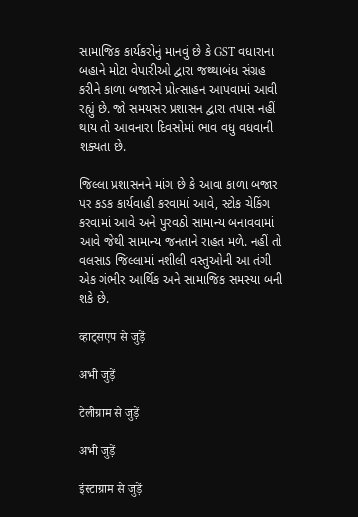સામાજિક કાર્યકરોનું માનવું છે કે GST વધારાના બહાને મોટા વેપારીઓ દ્વારા જથ્થાબંધ સંગ્રહ કરીને કાળા બજારને પ્રોત્સાહન આપવામાં આવી રહ્યું છે. જો સમયસર પ્રશાસન દ્વારા તપાસ નહીં થાય તો આવનારા દિવસોમાં ભાવ વધુ વધવાની શક્યતા છે.

જિલ્લા પ્રશાસનને માંગ છે કે આવા કાળા બજાર પર કડક કાર્યવાહી કરવામાં આવે, સ્ટોક ચેકિંગ કરવામાં આવે અને પુરવઠો સામાન્ય બનાવવામાં આવે જેથી સામાન્ય જનતાને રાહત મળે. નહીં તો વલસાડ જિલ્લામાં નશીલી વસ્તુઓની આ તંગી એક ગંભીર આર્થિક અને સામાજિક સમસ્યા બની શકે છે.

व्हाट्सएप से जुड़ें

अभी जुड़ें

टेलीग्राम से जुड़ें

अभी जुड़ें

इंस्टाग्राम से जुड़ें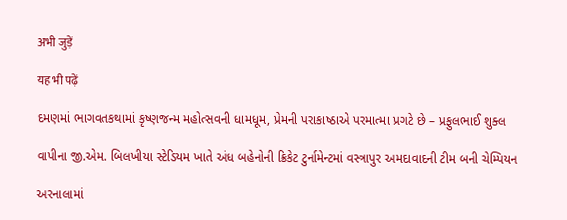अभी जुड़ें

यह भी पढ़ें

દમણમાં ભાગવતકથામાં કૃષ્ણજન્મ મહોત્સવની ધામધૂમ, પ્રેમની પરાકાષ્ઠાએ પરમાત્મા પ્રગટે છે – પ્રફુલભાઈ શુક્લ

વાપીના જી.એમ. બિલખીયા સ્ટેડિયમ ખાતે અંધ બહેનોની ક્રિકેટ ટુર્નામેન્ટમાં વસ્ત્રાપુર અમદાવાદની ટીમ બની ચેમ્પિયન

અરનાલામાં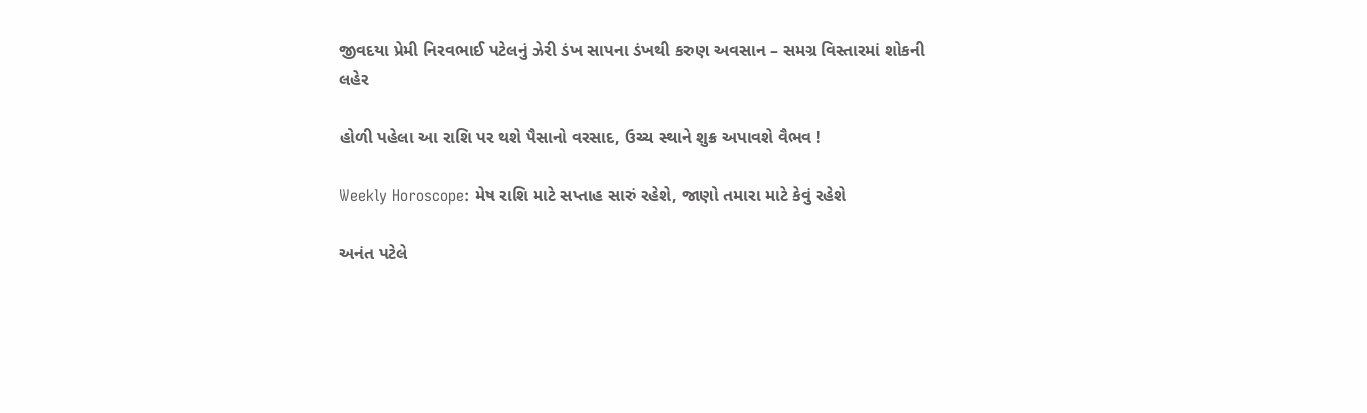જીવદયા પ્રેમી નિરવભાઈ પટેલનું ઝેરી ડંખ સાપના ડંખથી કરુણ અવસાન – સમગ્ર વિસ્તારમાં શોકની લહેર

હોળી પહેલા આ રાશિ પર થશે પૈસાનો વરસાદ, ઉચ્ચ સ્થાને શુક્ર અપાવશે વૈભવ !

Weekly Horoscope: મેષ રાશિ માટે સપ્તાહ સારું રહેશે, જાણો તમારા માટે કેવું રહેશે

અનંત પટેલે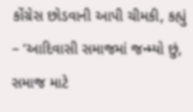કોંગ્રેસ છોડવાની આપી ચીમકી, કહ્યું – ‘આદિવાસી સમાજમાં જન્મ્યો છું, સમાજ માટે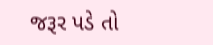જરૂર પડે તો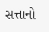સત્તાનો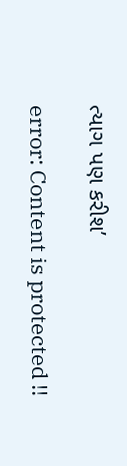ત્યાગ પણ કરીશ’

error: Content is protected !!